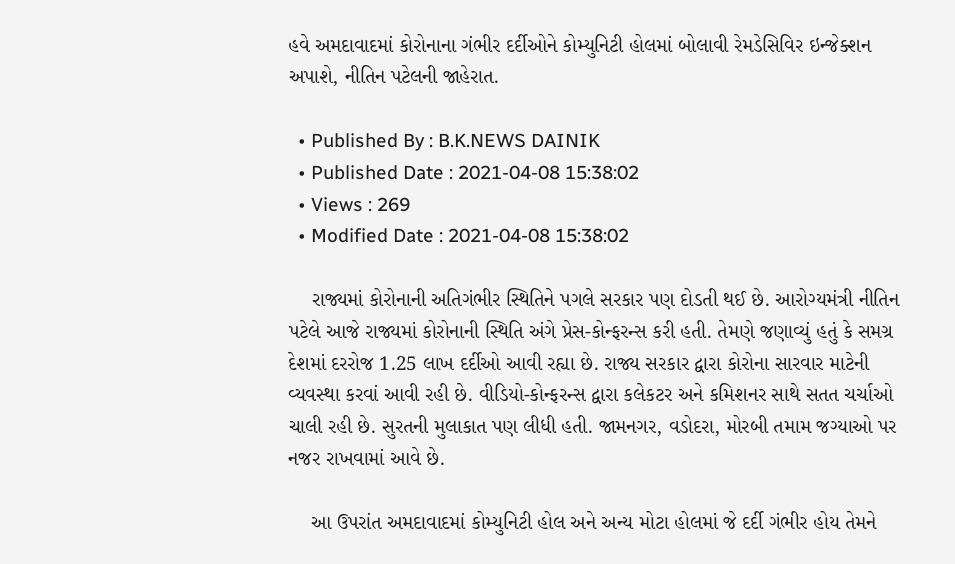હવે અમદાવાદમાં કોરોનાના ગંભીર દર્દીઓને કોમ્યુનિટી હોલમાં બોલાવી રેમડેસિવિર ઇન્જેક્શન અપાશે, નીતિન પટેલની જાહેરાત.

  • Published By : B.K.NEWS DAINIK
  • Published Date : 2021-04-08 15:38:02
  • Views : 269
  • Modified Date : 2021-04-08 15:38:02

    રાજ્યમાં કોરોનાની અતિગંભીર સ્થિતિને પગલે સરકાર પણ દોડતી થઈ છે. આરોગ્યમંત્રી નીતિન પટેલે આજે રાજ્યમાં કોરોનાની સ્થિતિ અંગે પ્રેસ-કોન્ફરન્સ કરી હતી. તેમણે જણાવ્યું હતું કે સમગ્ર દેશમાં દરરોજ 1.25 લાખ દર્દીઓ આવી રહ્યા છે. રાજ્ય સરકાર દ્વારા કોરોના સારવાર માટેની વ્યવસ્થા કરવાં આવી રહી છે. વીડિયો-કોન્ફરન્સ દ્વારા કલેકટર અને કમિશનર સાથે સતત ચર્ચાઓ ચાલી રહી છે. સુરતની મુલાકાત પણ લીધી હતી. જામનગર, વડોદરા, મોરબી તમામ જગ્યાઓ પર નજર રાખવામાં આવે છે.

    આ ઉપરાંત અમદાવાદમાં કોમ્યુનિટી હોલ અને અન્ય મોટા હોલમાં જે દર્દી ગંભીર હોય તેમને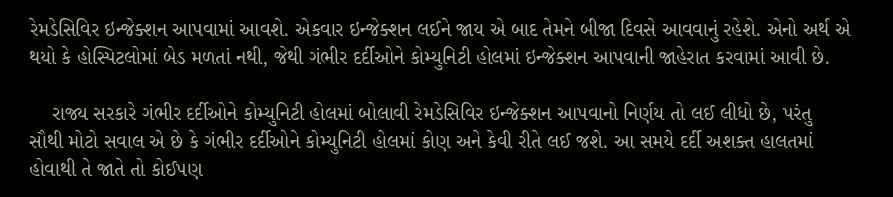રેમડેસિવિર ઇન્જેક્શન આપવામાં આવશે. એકવાર ઇન્જેક્શન લઈને જાય એ બાદ તેમને બીજા દિવસે આવવાનું રહેશે. એનો અર્થ એ થયો કે હોસ્પિટલોમાં બેડ મળતાં નથી, જેથી ગંભીર દર્દીઓને કોમ્યુનિટી હોલમાં ઇન્જેક્શન આપવાની જાહેરાત કરવામાં આવી છે.

    રાજ્ય સરકારે ગંભીર દર્દીઓને કોમ્યુનિટી હોલમાં બોલાવી રેમડેસિવિર ઇન્જેક્શન આપવાનો નિર્ણય તો લઈ લીધો છે, પરંતુ સૌથી મોટો સવાલ એ છે કે ગંભીર દર્દીઓને કોમ્યુનિટી હોલમાં કોણ અને કેવી રીતે લઈ જશે. આ સમયે દર્દી અશક્ત હાલતમાં હોવાથી તે જાતે તો કોઈપણ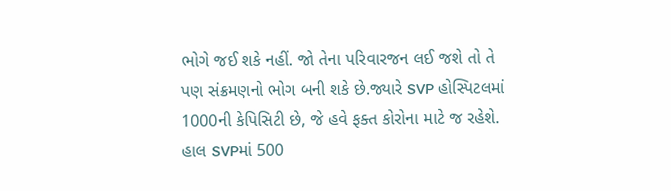ભોગે જઈ શકે નહીં. જો તેના પરિવારજન લઈ જશે તો તે પણ સંક્રમણનો ભોગ બની શકે છે.જ્યારે SVP હોસ્પિટલમાં 1000ની કેપિસિટી છે, જે હવે ફક્ત કોરોના માટે જ રહેશે. હાલ SVPમાં 500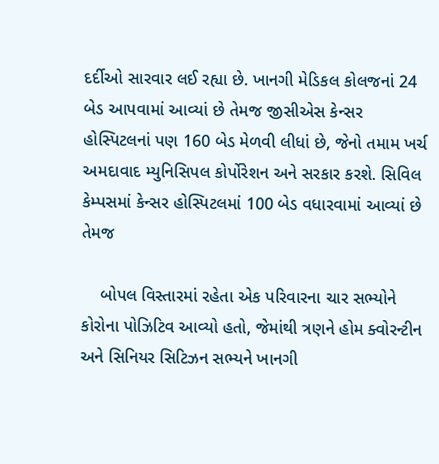દર્દીઓ સારવાર લઈ રહ્યા છે. ખાનગી મેડિકલ કોલજનાં 24 બેડ આપવામાં આવ્યાં છે તેમજ જીસીએસ કેન્સર હોસ્પિટલનાં પણ 160 બેડ મેળવી લીધાં છે, જેનો તમામ ખર્ચ અમદાવાદ મ્યુનિસિપલ કોર્પોરેશન અને સરકાર કરશે. સિવિલ કેમ્પસમાં કેન્સર હોસ્પિટલમાં 100 બેડ વધારવામાં આવ્યાં છે તેમજ

    બોપલ વિસ્તારમાં રહેતા એક પરિવારના ચાર સભ્યોને કોરોના પોઝિટિવ આવ્યો હતો, જેમાંથી ત્રણને હોમ ક્વોરન્ટીન અને સિનિયર સિટિઝન સભ્યને ખાનગી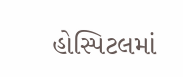હોસ્પિટલમાં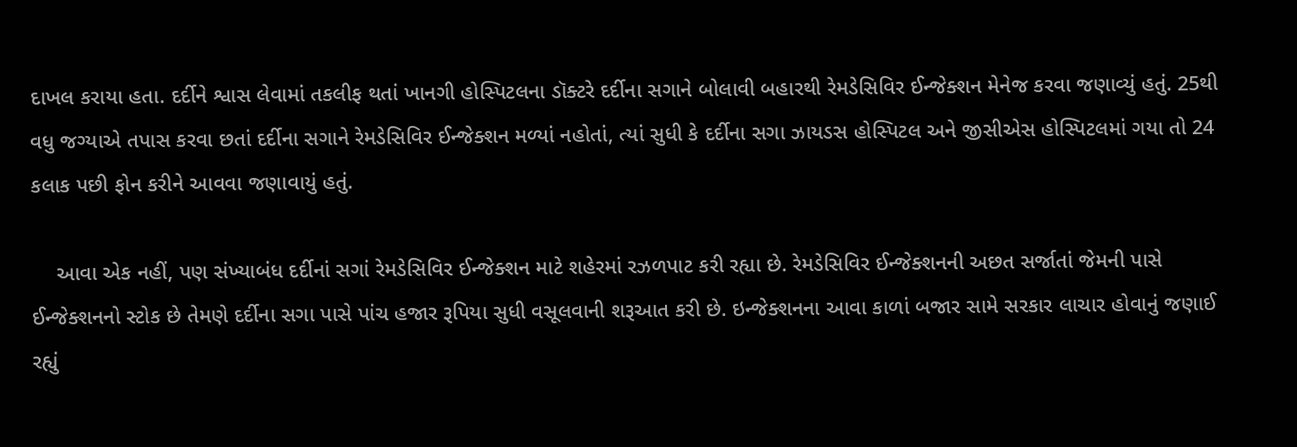દાખલ કરાયા હતા. દર્દીને શ્વાસ લેવામાં તકલીફ થતાં ખાનગી હોસ્પિટલના ડૉક્ટરે દર્દીના સગાને બોલાવી બહારથી રેમડેસિવિર ઈન્જેક્શન મેનેજ કરવા જણાવ્યું હતું. 25થી વધુ જગ્યાએ તપાસ કરવા છતાં દર્દીના સગાને રેમડેસિવિર ઈન્જેક્શન મળ્યાં નહોતાં, ત્યાં સુધી કે દર્દીના સગા ઝાયડસ હોસ્પિટલ અને જીસીએસ હોસ્પિટલમાં ગયા તો 24 કલાક પછી ફોન કરીને આવવા જણાવાયું હતું.

    આવા એક નહીં, પણ સંખ્યાબંધ દર્દીનાં સગાં રેમડેસિવિર ઈન્જેક્શન માટે શહેરમાં રઝળપાટ કરી રહ્યા છે. રેમડેસિવિર ઈન્જેક્શનની અછત સર્જાતાં જેમની પાસે ઈન્જેક્શનનો સ્ટોક છે તેમણે દર્દીના સગા પાસે પાંચ હજાર રૂપિયા સુધી વસૂલવાની શરૂઆત કરી છે. ઇન્જેક્શનના આવા કાળાં બજાર સામે સરકાર લાચાર હોવાનું જણાઈ રહ્યું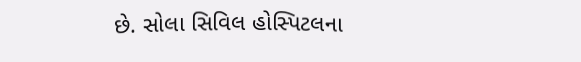છે. સોલા સિવિલ હોસ્પિટલના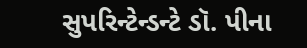સુપરિન્ટેન્ડન્ટે ડૉ. પીના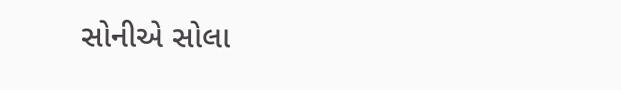સોનીએ સોલા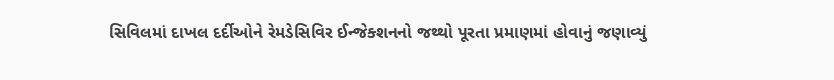સિવિલમાં દાખલ દર્દીઓને રેમડેસિવિર ઈન્જેક્શનનો જથ્થો પૂરતા પ્રમાણમાં હોવાનું જણાવ્યું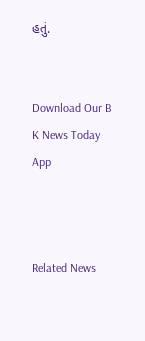હતું.


Download Our B K News Today App



Related News